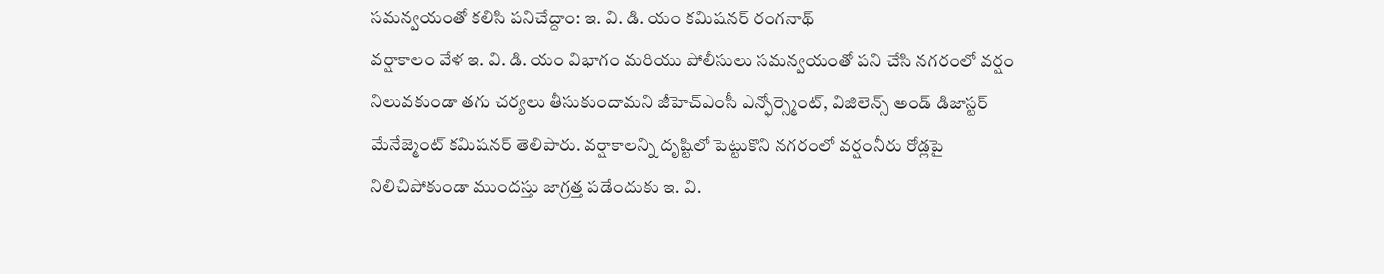సమన్వయంతో కలిసి పనిచేద్దాం: ఇ. వి. డి. యం కమిషనర్ రంగనాథ్
వర్షాకాలం వేళ ఇ. వి. డి. యం విభాగం మరియు పోలీసులు సమన్వయంతో పని చేసి నగరంలో వర్షం నిలువకుండా తగు చర్యలు తీసుకుందామని జీహెచ్ఎంసీ ఎన్ఫోర్స్మెంట్, విజిలెన్స్ అండ్ డిజాస్టర్ మేనేజ్మెంట్ కమిషనర్ తెలిపారు. వర్షాకాలన్ని దృష్టిలో పెట్టుకొని నగరంలో వర్షంనీరు రోడ్లపై నిలిచిపోకుండా ముందస్తు జాగ్రత్త పడేందుకు ఇ. వి.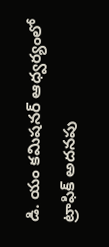డి. యం కమిషనర్ ఆధ్వర్యంలో ట్రాఫిక్ అదనపు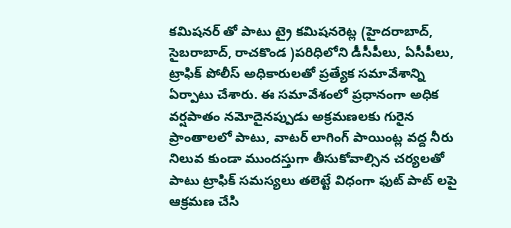కమిషనర్ తో పాటు ట్రై కమిషనరెట్ల (హైదరాబాద్, సైబరాబాద్, రాచకొండ )పరిధిలోని డీసీపీలు, ఏసీపీలు, ట్రాఫిక్ పోలీస్ అధికారులతో ప్రత్యేక సమావేశాన్ని ఏర్పాటు చేశారు. ఈ సమావేశంలో ప్రధానంగా అధిక వర్షపాతం నమోదైనప్పుడు అక్రమణలకు గురైన ప్రాంతాలలో పాటు, వాటర్ లాగింగ్ పాయింట్ల వద్ద నీరు నిలువ కుండా ముందస్తుగా తీసుకోవాల్సిన చర్యలతో పాటు ట్రాఫిక్ సమస్యలు తలెట్టే విధంగా ఫుట్ పాట్ లపై ఆక్రమణ చేసి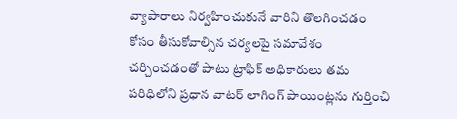వ్యాపారాలు నిర్వహించుకునే వారిని తొలగించడం కోసం తీసుకోవాల్సిన చర్యలపై సమావేశం చర్చించడంతో పాటు ట్రాఫిక్ అధికారులు తమ పరిధిలోని ప్రధాన వాటర్ లాగింగ్ పాయింట్లను గుర్తించి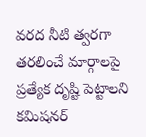వరద నీటి త్వరగా తరలించే మార్గాలపై ప్రత్యేక దృష్టి పెట్టాలని కమిషనర్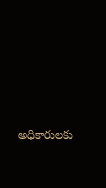అధికారులకు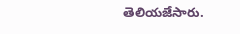తెలియజేసారు.